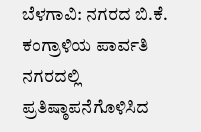ಬೆಳಗಾವಿ: ನಗರದ ಬಿ.ಕೆ. ಕಂಗ್ರಾಳಿಯ ಪಾರ್ವತಿ ನಗರದಲ್ಲಿ ಪ್ರತಿಷ್ಠಾಪನೆಗೊಳಿಸಿದ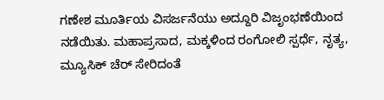ಗಣೇಶ ಮೂರ್ತಿಯ ವಿಸರ್ಜನೆಯು ಅದ್ದೂರಿ ವಿಜೃಂಭಣೆಯಿಂದ ನಡೆಯಿತು. ಮಹಾಪ್ರಸಾದ, ಮಕ್ಕಳಿಂದ ರಂಗೋಲಿ ಸ್ಪರ್ಧೆ, ನೃತ್ಯ, ಮ್ಯೂಸಿಕ್ ಚೆರ್ ಸೇರಿದಂತೆ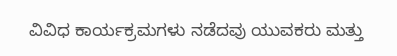ವಿವಿಧ ಕಾರ್ಯಕ್ರಮಗಳು ನಡೆದವು ಯುವಕರು ಮತ್ತು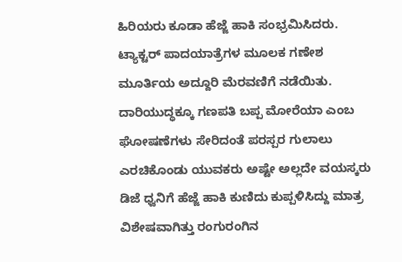ಹಿರಿಯರು ಕೂಡಾ ಹೆಜ್ಜೆ ಹಾಕಿ ಸಂಭ್ರಮಿಸಿದರು. ಟ್ಯಾಕ್ಟರ್ ಪಾದಯಾತ್ರೆಗಳ ಮೂಲಕ ಗಣೇಶ ಮೂರ್ತಿಯ ಅದ್ದೂರಿ ಮೆರವಣಿಗೆ ನಡೆಯಿತು.
ದಾರಿಯುದ್ಧಕ್ಕೂ ಗಣಪತಿ ಬಪ್ಪ ಮೋರೆಯಾ ಎಂಬ ಘೋಷಣೆಗಳು ಸೇರಿದಂತೆ ಪರಸ್ಪರ ಗುಲಾಲು ಎರಚಿಕೊಂಡು ಯುವಕರು ಅಷ್ಟೇ ಅಲ್ಲದೇ ವಯಸ್ಕರು ಡಿಜೆ ಧ್ವನಿಗೆ ಹೆಜ್ಜೆ ಹಾಕಿ ಕುಣಿದು ಕುಪ್ಪಳಿಸಿದ್ದು ಮಾತ್ರ ವಿಶೇಷವಾಗಿತ್ತು ರಂಗುರಂಗಿನ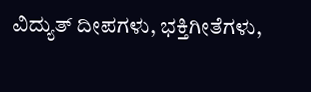ವಿದ್ಯುತ್ ದೀಪಗಳು, ಭಕ್ತಿಗೀತೆಗಳು,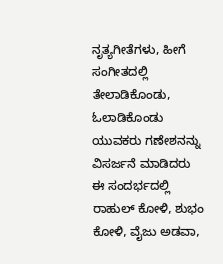ನೃತ್ಯಗೀತೆಗಳು, ಹೀಗೆ ಸಂಗೀತದಲ್ಲಿ ತೇಲಾಡಿಕೊಂಡು, ಓಲಾಡಿಕೊಂಡು ಯುವಕರು ಗಣೇಶನನ್ನು ವಿಸರ್ಜನೆ ಮಾಡಿದರು ಈ ಸಂದರ್ಭದಲ್ಲಿ ರಾಹುಲ್ ಕೋಳಿ, ಶುಭಂ ಕೋಳಿ, ವೈಜು ಅಡವಾ,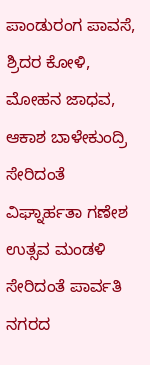ಪಾಂಡುರಂಗ ಪಾವಸೆ, ಶ್ರಿದರ ಕೋಳಿ, ಮೋಹನ ಜಾಧವ, ಆಕಾಶ ಬಾಳೇಕುಂದ್ರಿ ಸೇರಿದಂತೆ ವಿಘ್ನಾರ್ಹತಾ ಗಣೇಶ ಉತ್ಸವ ಮಂಡಳಿ ಸೇರಿದಂತೆ ಪಾರ್ವತಿ ನಗರದ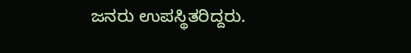ಜನರು ಉಪಸ್ಥಿತರಿದ್ದರು.